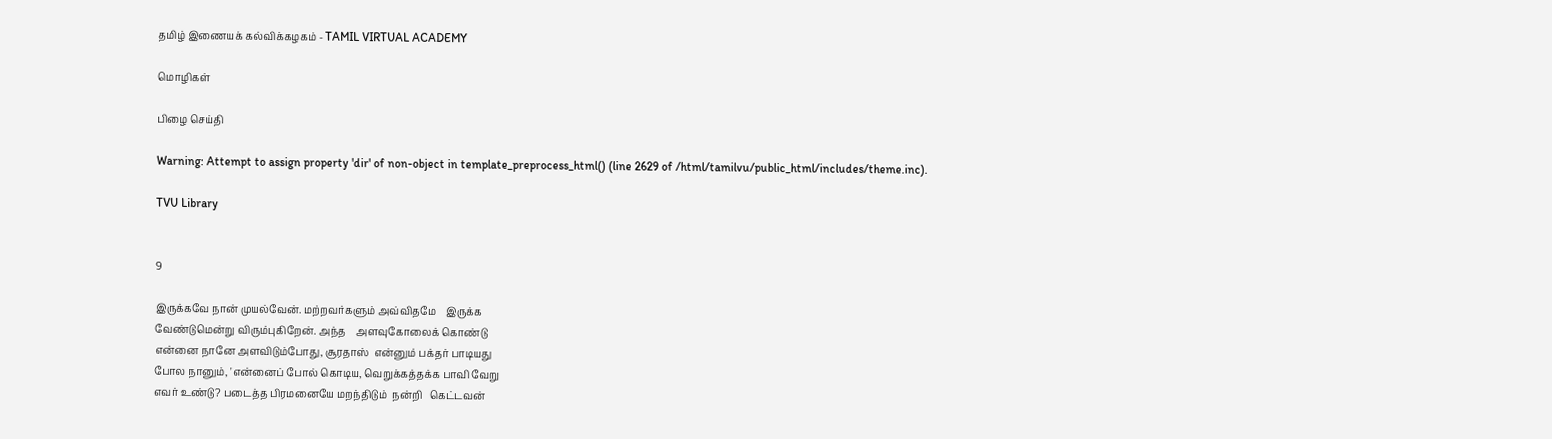தமிழ் இணையக் கல்விக்கழகம் - TAMIL VIRTUAL ACADEMY

மொழிகள்

பிழை செய்தி

Warning: Attempt to assign property 'dir' of non-object in template_preprocess_html() (line 2629 of /html/tamilvu/public_html/includes/theme.inc).

TVU Library


9

இருக்கவே நான் முயல்வேன். மற்றவர்களும் அவ்விதமே    இருக்க
வேண்டுமென்று விரும்புகிறேன். அந்த    அளவுகோலைக் கொண்டு
என்னை நானே அளவிடும்போது, சூரதாஸ்  என்னும் பக்தர் பாடியது
போல நானும், 'என்னைப் போல் கொடிய, வெறுக்கத்தக்க பாவி வேறு
எவர் உண்டு? படைத்த பிரமனையே மறந்திடும்  நன்றி   கெட்டவன்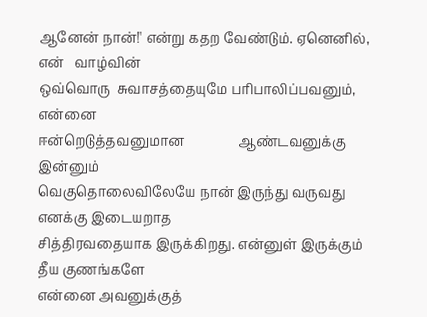ஆனேன் நான்!' என்று கதற வேண்டும். ஏனெனில், என்   வாழ்வின்
ஒவ்வொரு  சுவாசத்தையுமே பரிபாலிப்பவனும்,            என்னை
ஈன்றெடுத்தவனுமான                ஆண்டவனுக்கு     இன்னும்
வெகுதொலைவிலேயே நான் இருந்து வருவது    எனக்கு இடையறாத
சித்திரவதையாக இருக்கிறது. என்னுள் இருக்கும்     தீய குணங்களே
என்னை அவனுக்குத்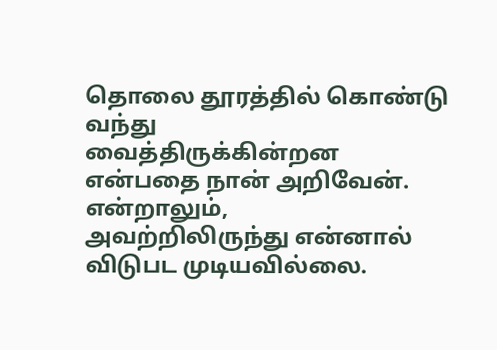தொலை தூரத்தில் கொண்டு வந்து
வைத்திருக்கின்றன      என்பதை நான் அறிவேன்.     என்றாலும்,
அவற்றிலிருந்து என்னால் விடுபட முடியவில்லை.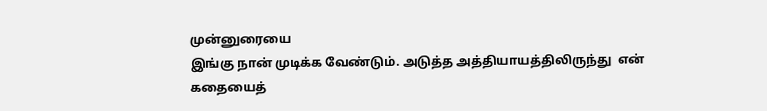முன்னுரையை
இங்கு நான் முடிக்க வேண்டும். அடுத்த அத்தியாயத்திலிருந்து  என்
கதையைத்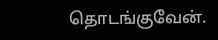தொடங்குவேன்.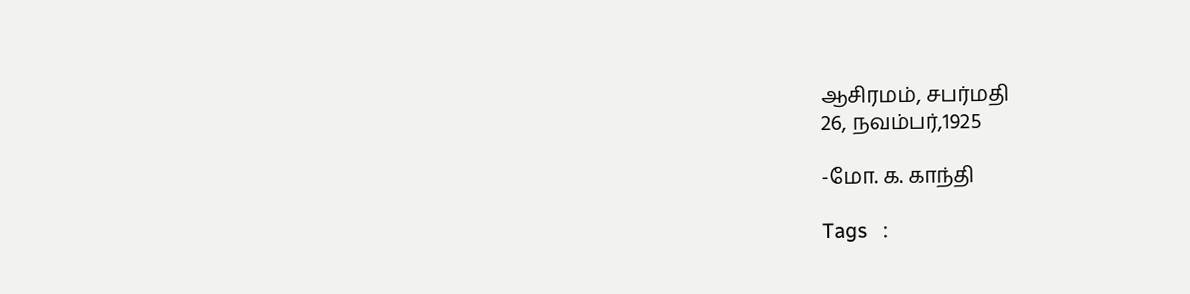ஆசிரமம், சபர்மதி
26, நவம்பர்,1925

-மோ. க. காந்தி

Tags   :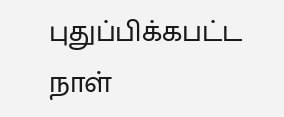புதுப்பிக்கபட்ட நாள்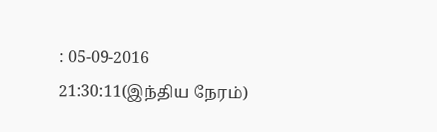: 05-09-2016 21:30:11(இந்திய நேரம்)